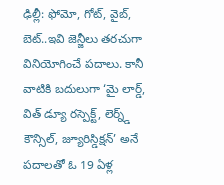ఢిల్లీ: ఫోమో, గోట్, వైబ్, బెట్..ఇవి జెన్జీలు తరచుగా వినియోగించే పదాలు. కానీ వాటికి బదులుగా ‘మై లార్డ్, విత్ డ్యూ రస్పెక్ట్, లెర్న్డ్ కౌన్సిల్, జ్యూరిస్డిక్షన్’ అనే పదాలతో ఓ 19 ఏళ్ల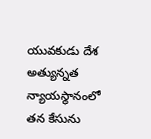యువకుడు దేశ అత్యున్నత న్యాయస్థానంలో తన కేసును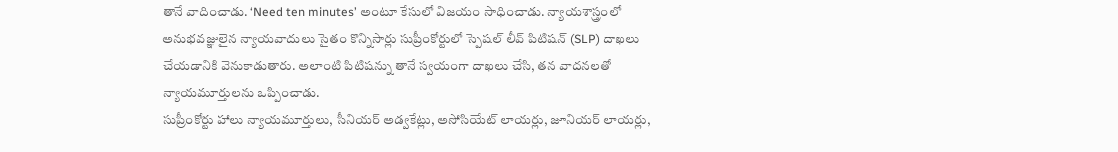తానే వాదించాడు. ‘Need ten minutes’ అంటూ కేసులో విజయం సాధించాడు. న్యాయశాస్త్రంలో అనుభవజ్ఞులైన న్యాయవాదులు సైతం కొన్నిసార్లు సుప్రీంకోర్టులో స్పెషల్ లీవ్ పిటిషన్ (SLP) దాఖలు చేయడానికి వెనుకాడుతారు. అలాంటి పిటిషన్ను తానే స్వయంగా దాఖలు చేసి, తన వాదనలతో న్యాయమూర్తులను ఒప్పించాడు.
సుప్రీంకోర్టు హాలు న్యాయమూర్తులు, సీనియర్ అడ్వకేట్లు, అసోసియేట్ లాయర్లు, జూనియర్ లాయర్లు,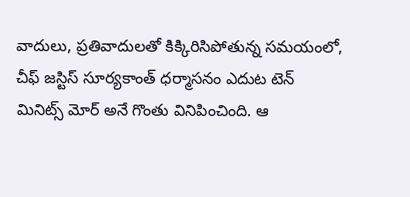వాదులు, ప్రతివాదులతో కిక్కిరిసిపోతున్న సమయంలో, చీఫ్ జస్టిస్ సూర్యకాంత్ ధర్మాసనం ఎదుట టెన్ మినిట్స్ మోర్ అనే గొంతు వినిపించింది. ఆ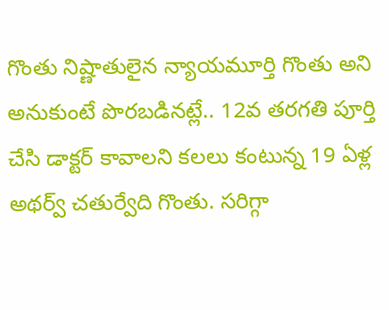గొంతు నిష్ణాతులైన న్యాయమూర్తి గొంతు అని అనుకుంటే పొరబడినట్లే.. 12వ తరగతి పూర్తి చేసి డాక్టర్ కావాలని కలలు కంటున్న 19 ఏళ్ల అథర్వ్ చతుర్వేది గొంతు. సరిగ్గా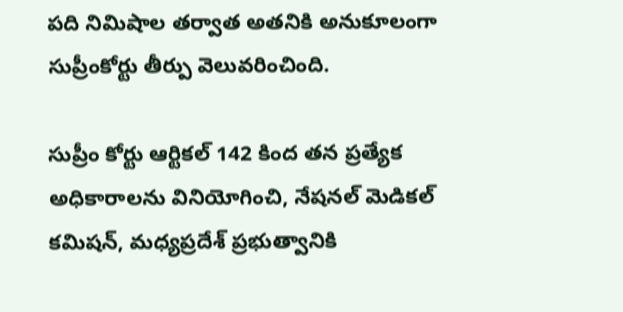పది నిమిషాల తర్వాత అతనికి అనుకూలంగా సుప్రీంకోర్టు తీర్పు వెలువరించింది.

సుప్రీం కోర్టు ఆర్టికల్ 142 కింద తన ప్రత్యేక అధికారాలను వినియోగించి, నేషనల్ మెడికల్ కమిషన్, మధ్యప్రదేశ్ ప్రభుత్వానికి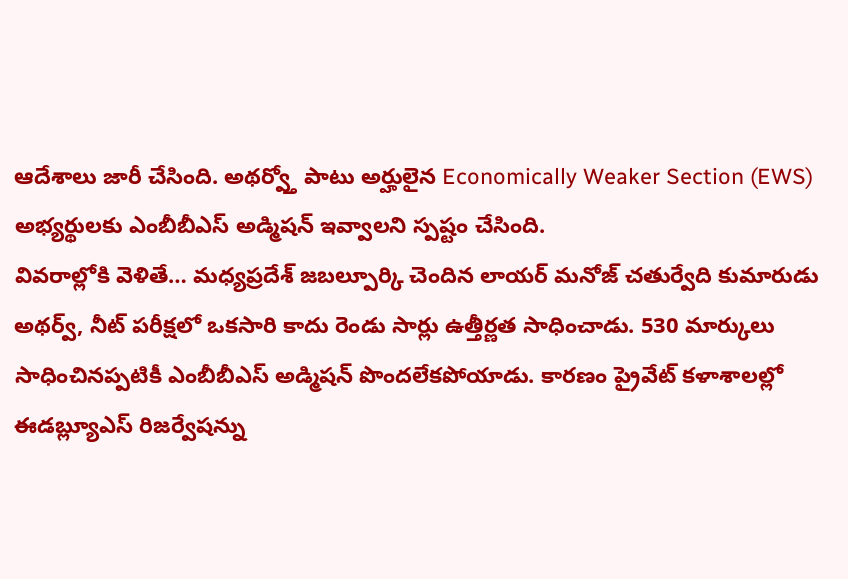ఆదేశాలు జారీ చేసింది. అథర్వ్తో పాటు అర్హులైన Economically Weaker Section (EWS) అభ్యర్థులకు ఎంబీబీఎస్ అడ్మిషన్ ఇవ్వాలని స్పష్టం చేసింది.
వివరాల్లోకి వెళితే… మధ్యప్రదేశ్ జబల్పూర్కి చెందిన లాయర్ మనోజ్ చతుర్వేది కుమారుడు అథర్వ్, నీట్ పరీక్షలో ఒకసారి కాదు రెండు సార్లు ఉత్తీర్ణత సాధించాడు. 530 మార్కులు సాధించినప్పటికీ ఎంబీబీఎస్ అడ్మిషన్ పొందలేకపోయాడు. కారణం ప్రైవేట్ కళాశాలల్లో ఈడబ్ల్యూఎస్ రిజర్వేషన్ను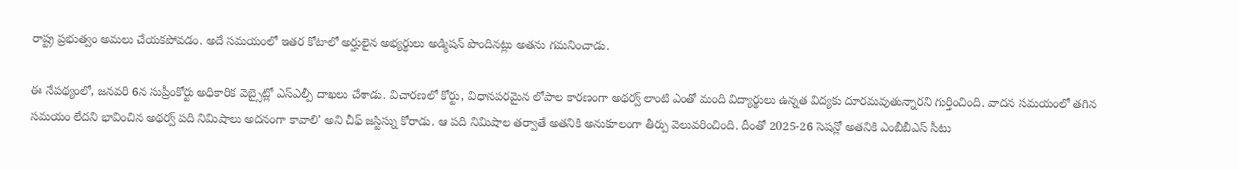రాష్ట్ర ప్రభుత్వం అమలు చేయకపోవడం. అదే సమయంలో ఇతర కోటాలో అర్హులైన అభ్యర్థులు అడ్మిషన్ పొందినట్లు అతను గమనించాడు.

ఈ నేపథ్యంలో, జనవరి 6న సుప్రీంకోర్టు అధికారిక వెబ్సైట్లో ఎస్ఎల్పీ దాఖలు చేశాడు. విచారణలో కోర్టు, విధానపరమైన లోపాల కారణంగా అథర్వ్ లాంటి ఎంతో మంది విద్యార్థులు ఉన్నత విద్యకు దూరమవుతున్నారని గుర్తించింది. వాదన సమయంలో తగిన సమయం లేదని భావించిన అథర్వ్ పది నిమిషాలు అదనంగా కావాలి’ అని చీఫ్ జస్టిస్ను కోరాడు. ఆ పది నిమిషాల తర్వాతే అతనికి అనుకూలంగా తీర్పు వెలువరించింది. దీంతో 2025-26 సెషన్లో అతనికి ఎంబీబీఎస్ సీటు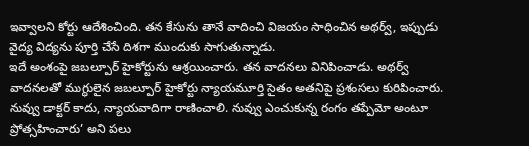ఇవ్వాలని కోర్టు ఆదేశించింది. తన కేసును తానే వాదించి విజయం సాధించిన అథర్వ్, ఇప్పుడు వైద్య విద్యను పూర్తి చేసే దిశగా ముందుకు సాగుతున్నాడు.
ఇదే అంశంపై జబల్పూర్ హైకోర్టును ఆశ్రయించారు. తన వాదనలు వినిపించాడు. అథర్వ్ వాదనలతో ముగ్ధులైన జబల్పూర్ హైకోర్టు న్యాయమూర్తి సైతం అతనిపై ప్రశంసలు కురిపించారు. నువ్వు డాక్టర్ కాదు, న్యాయవాదిగా రాణించాలి. నువ్వు ఎంచుకున్న రంగం తప్పేమో అంటూ ప్రోత్సహించారు’ అని పలు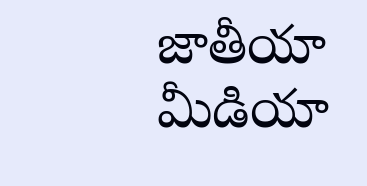జాతీయా మీడియా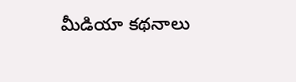మీడియా కథనాలు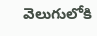వెలుగులోకి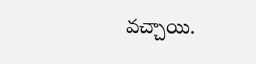వచ్చాయి.